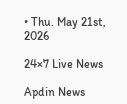• Thu. May 21st, 2026

24×7 Live News

Apdin News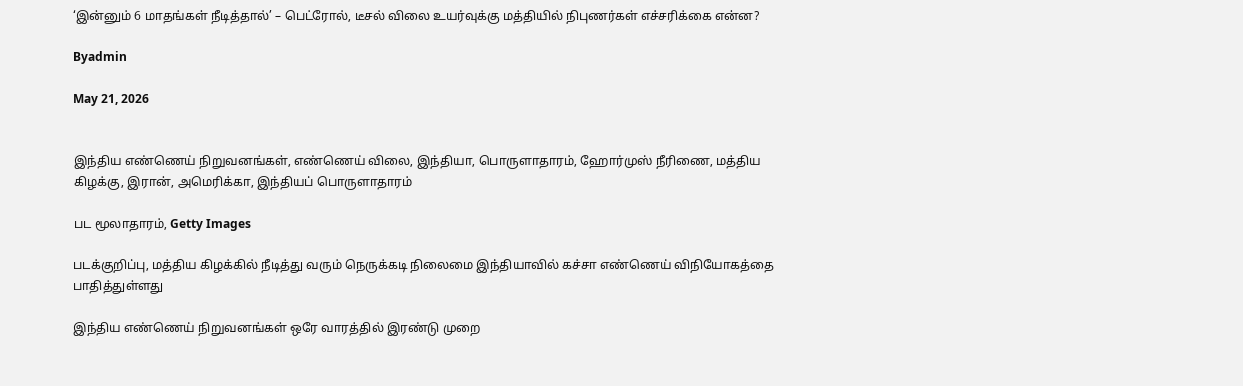‘இன்னும் 6 மாதங்கள் நீடித்தால்’ – பெட்ரோல், டீசல் விலை உயர்வுக்கு மத்தியில் நிபுணர்கள் எச்சரிக்கை என்ன?

Byadmin

May 21, 2026


இந்திய எண்ணெய் நிறுவனங்கள், எண்ணெய் விலை, இந்தியா, பொருளாதாரம், ஹோர்முஸ் நீரிணை, மத்திய கிழக்கு, இரான், அமெரிக்கா, இந்தியப் பொருளாதாரம்

பட மூலாதாரம், Getty Images

படக்குறிப்பு, மத்திய கிழக்கில் நீடித்து வரும் நெருக்கடி நிலைமை இந்தியாவில் கச்சா எண்ணெய் விநியோகத்தை பாதித்துள்ளது

இந்திய எண்ணெய் நிறுவனங்கள் ஒரே வாரத்தில் இரண்டு முறை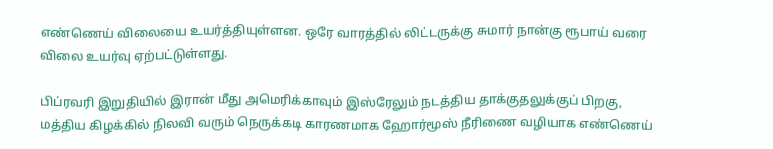எண்ணெய் விலையை உயர்த்தியுள்ளன. ஒரே வாரத்தில் லிட்டருக்கு சுமார் நான்கு ரூபாய் வரை விலை உயர்வு ஏற்பட்டுள்ளது.

பிப்ரவரி இறுதியில் இரான் மீது அமெரிக்காவும் இஸ்ரேலும் நடத்திய தாக்குதலுக்குப் பிறகு, மத்திய கிழக்கில் நிலவி வரும் நெருக்கடி காரணமாக ஹோர்மூஸ் நீரிணை வழியாக எண்ணெய்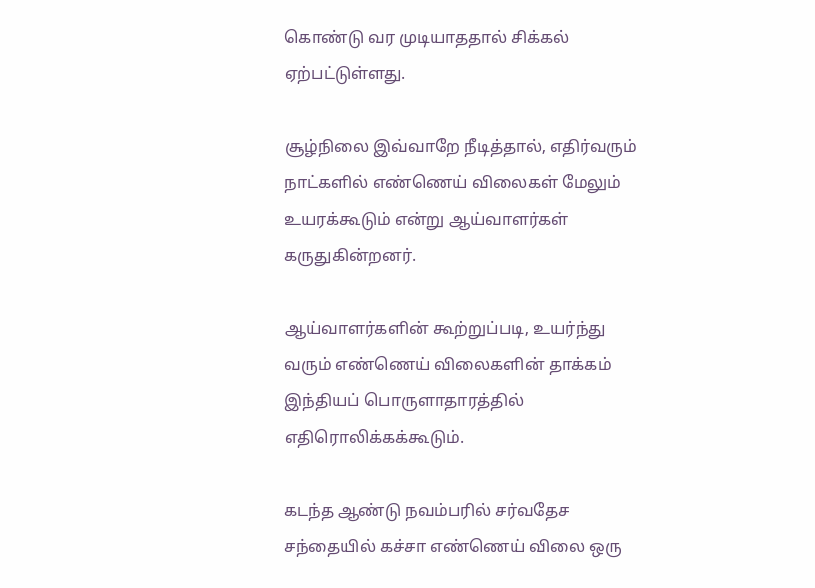கொண்டு வர முடியாததால் சிக்கல் ஏற்பட்டுள்ளது.

சூழ்நிலை இவ்வாறே நீடித்தால், எதிர்வரும் நாட்களில் எண்ணெய் விலைகள் மேலும் உயரக்கூடும் என்று ஆய்வாளர்கள் கருதுகின்றனர்.

ஆய்வாளர்களின் கூற்றுப்படி, உயர்ந்து வரும் எண்ணெய் விலைகளின் தாக்கம் இந்தியப் பொருளாதாரத்தில் எதிரொலிக்கக்கூடும்.

கடந்த ஆண்டு நவம்பரில் சர்வதேச சந்தையில் கச்சா எண்ணெய் விலை ஒரு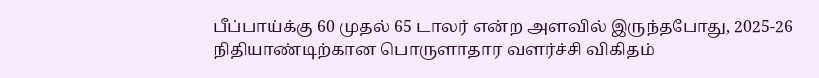பீப்பாய்க்கு 60 முதல் 65 டாலர் என்ற அளவில் இருந்தபோது, 2025-26 நிதியாண்டிற்கான பொருளாதார வளர்ச்சி விகிதம்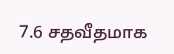7.6 சதவீதமாக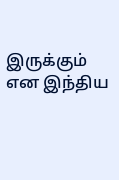இருக்கும் என இந்திய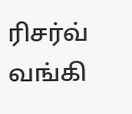ரிசர்வ் வங்கி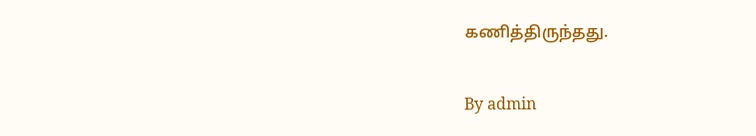கணித்திருந்தது.

By admin